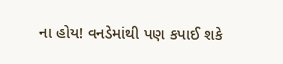ના હોય! વનડેમાંથી પણ કપાઈ શકે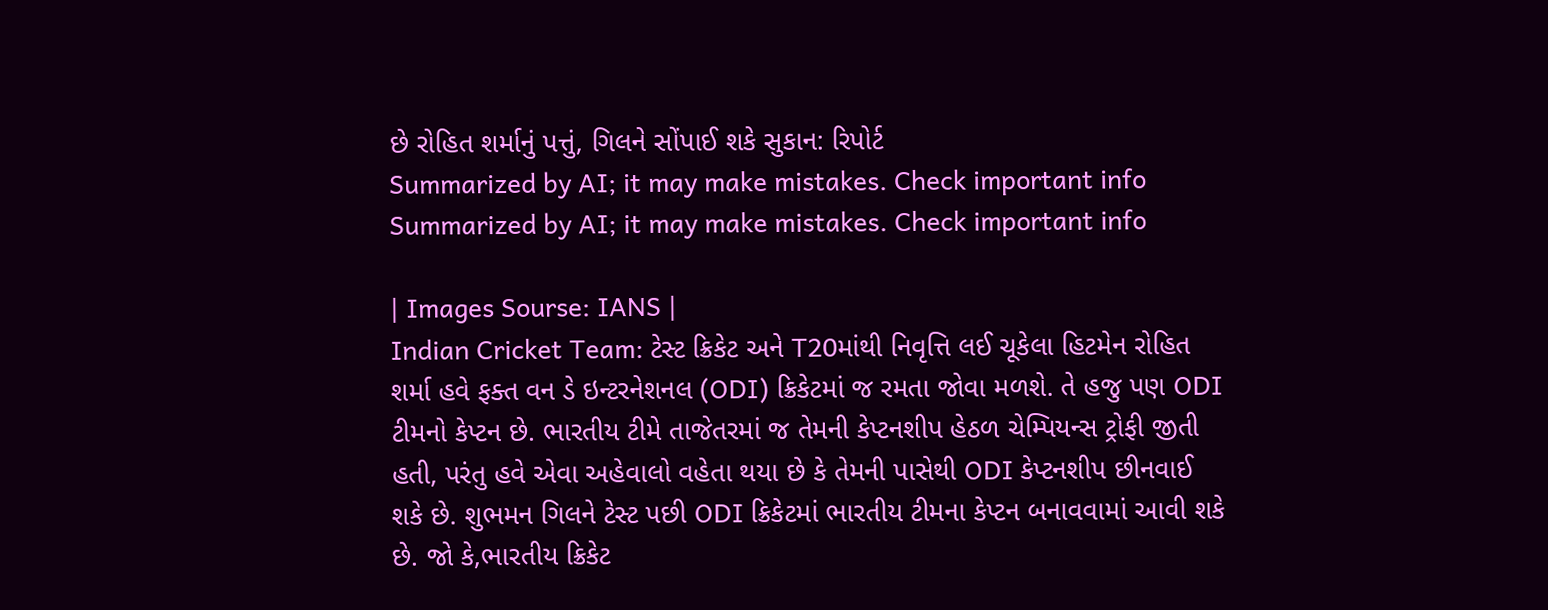છે રોહિત શર્માનું પત્તું, ગિલને સોંપાઈ શકે સુકાન: રિપોર્ટ
Summarized by AI; it may make mistakes. Check important info
Summarized by AI; it may make mistakes. Check important info

| Images Sourse: IANS |
Indian Cricket Team: ટેસ્ટ ક્રિકેટ અને T20માંથી નિવૃત્તિ લઈ ચૂકેલા હિટમેન રોહિત શર્મા હવે ફક્ત વન ડે ઇન્ટરનેશનલ (ODI) ક્રિકેટમાં જ રમતા જોવા મળશે. તે હજુ પણ ODI ટીમનો કેપ્ટન છે. ભારતીય ટીમે તાજેતરમાં જ તેમની કેપ્ટનશીપ હેઠળ ચેમ્પિયન્સ ટ્રોફી જીતી હતી, પરંતુ હવે એવા અહેવાલો વહેતા થયા છે કે તેમની પાસેથી ODI કેપ્ટનશીપ છીનવાઈ શકે છે. શુભમન ગિલને ટેસ્ટ પછી ODI ક્રિકેટમાં ભારતીય ટીમના કેપ્ટન બનાવવામાં આવી શકે છે. જો કે,ભારતીય ક્રિકેટ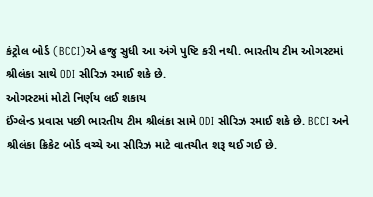કંટ્રોલ બોર્ડ (BCCI)એ હજુ સુધી આ અંગે પુષ્ટિ કરી નથી. ભારતીય ટીમ ઓગસ્ટમાં શ્રીલંકા સાથે ODI સીરિઝ રમાઈ શકે છે.
ઓગસ્ટમાં મોટો નિર્ણય લઈ શકાય
ઈંગ્લેન્ડ પ્રવાસ પછી ભારતીય ટીમ શ્રીલંકા સામે ODI સીરિઝ રમાઈ શકે છે. BCCI અને શ્રીલંકા ક્રિકેટ બોર્ડ વચ્ચે આ સીરિઝ માટે વાતચીત શરૂ થઈ ગઈ છે.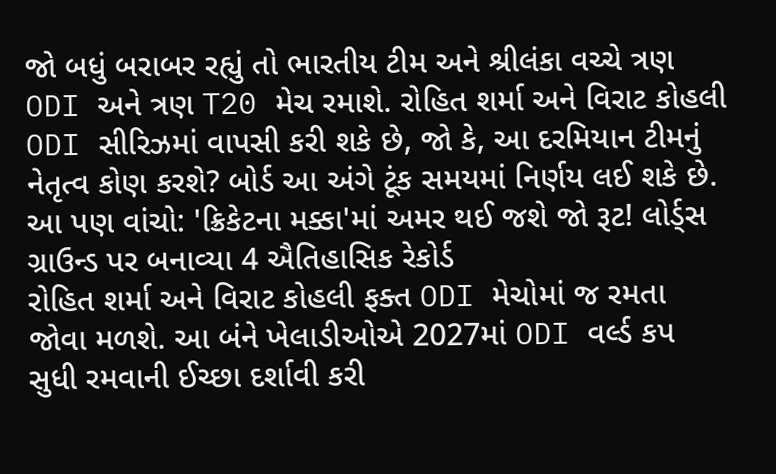જો બધું બરાબર રહ્યું તો ભારતીય ટીમ અને શ્રીલંકા વચ્ચે ત્રણ ODI અને ત્રણ T20 મેચ રમાશે. રોહિત શર્મા અને વિરાટ કોહલી ODI સીરિઝમાં વાપસી કરી શકે છે, જો કે, આ દરમિયાન ટીમનું નેતૃત્વ કોણ કરશે? બોર્ડ આ અંગે ટૂંક સમયમાં નિર્ણય લઈ શકે છે.
આ પણ વાંચો: 'ક્રિકેટના મક્કા'માં અમર થઈ જશે જો રૂટ! લોર્ડ્સ ગ્રાઉન્ડ પર બનાવ્યા 4 ઐતિહાસિક રેકોર્ડ
રોહિત શર્મા અને વિરાટ કોહલી ફક્ત ODI મેચોમાં જ રમતા જોવા મળશે. આ બંને ખેલાડીઓએ 2027માં ODI વર્લ્ડ કપ સુધી રમવાની ઈચ્છા દર્શાવી કરી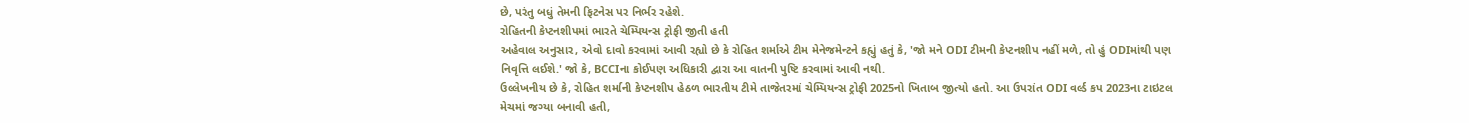છે, પરંતુ બધું તેમની ફિટનેસ પર નિર્ભર રહેશે.
રોહિતની કેપ્ટનશીપમાં ભારતે ચેમ્પિયન્સ ટ્રોફી જીતી હતી
અહેવાલ અનુસાર, એવો દાવો કરવામાં આવી રહ્યો છે કે રોહિત શર્માએ ટીમ મેનેજમેન્ટને કહ્યું હતું કે, 'જો મને ODI ટીમની કેપ્ટનશીપ નહીં મળે, તો હું ODIમાંથી પણ નિવૃત્તિ લઈશે.' જો કે, BCCIના કોઈપણ અધિકારી દ્વારા આ વાતની પુષ્ટિ કરવામાં આવી નથી.
ઉલ્લેખનીય છે કે, રોહિત શર્માની કેપ્ટનશીપ હેઠળ ભારતીય ટીમે તાજેતરમાં ચેમ્પિયન્સ ટ્રોફી 2025નો ખિતાબ જીત્યો હતો. આ ઉપરાંત ODI વર્લ્ડ કપ 2023ના ટાઇટલ મેચમાં જગ્યા બનાવી હતી,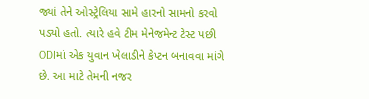જ્યાં તેને ઓસ્ટ્રેલિયા સામે હારનો સામનો કરવો પડ્યો હતો. ત્યારે હવે ટીમ મેનેજમેન્ટ ટેસ્ટ પછી ODIમાં એક યુવાન ખેલાડીને કેપ્ટન બનાવવા માંગે છે. આ માટે તેમની નજર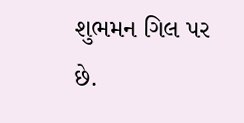શુભમન ગિલ પર છે.